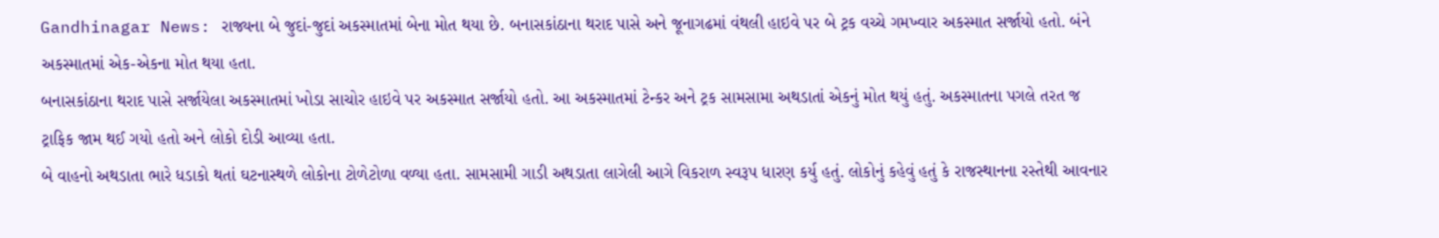Gandhinagar News: રાજ્યના બે જુદાં-જુદાં અકસ્માતમાં બેના મોત થયા છે. બનાસકાંઠાના થરાદ પાસે અને જૂનાગઢમાં વંથલી હાઇવે પર બે ટ્રક વચ્ચે ગમખ્વાર અકસ્માત સર્જાયો હતો. બંને અકસ્માતમાં એક-એકના મોત થયા હતા.
બનાસકાંઠાના થરાદ પાસે સર્જાયેલા અકસ્માતમાં ખોડા સાચોર હાઇવે પર અકસ્માત સર્જાયો હતો. આ અકસ્માતમાં ટેન્કર અને ટ્રક સામસામા અથડાતાં એકનું મોત થયું હતું. અકસ્માતના પગલે તરત જ ટ્રાફિક જામ થઈ ગયો હતો અને લોકો દોડી આવ્યા હતા.
બે વાહનો અથડાતા ભારે ધડાકો થતાં ઘટનાસ્થળે લોકોના ટોળેટોળા વળ્યા હતા. સામસામી ગાડી અથડાતા લાગેલી આગે વિકરાળ સ્વરૂપ ધારણ કર્યુ હતું. લોકોનું કહેવું હતું કે રાજસ્થાનના રસ્તેથી આવનાર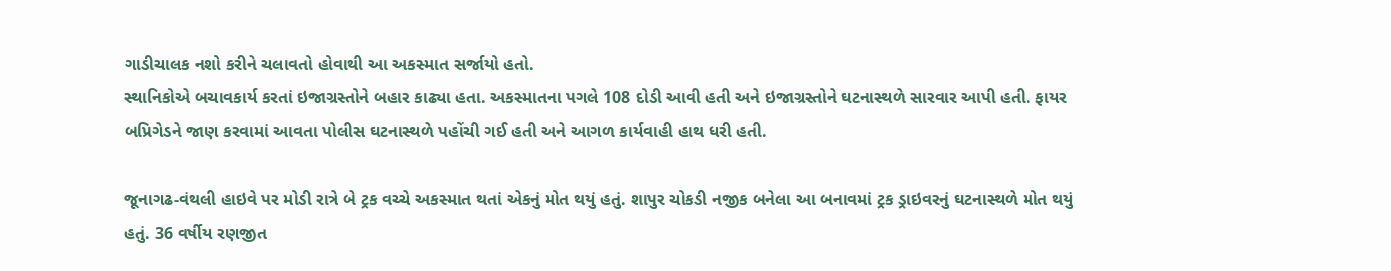ગાડીચાલક નશો કરીને ચલાવતો હોવાથી આ અકસ્માત સર્જાયો હતો.
સ્થાનિકોએ બચાવકાર્ય કરતાં ઇજાગ્રસ્તોને બહાર કાઢ્યા હતા. અકસ્માતના પગલે 108 દોડી આવી હતી અને ઇજાગ્રસ્તોને ઘટનાસ્થળે સારવાર આપી હતી. ફાયર બપ્રિગેડને જાણ કરવામાં આવતા પોલીસ ઘટનાસ્થળે પહોંચી ગઈ હતી અને આગળ કાર્યવાહી હાથ ધરી હતી.

જૂનાગઢ-વંથલી હાઇવે પર મોડી રાત્રે બે ટ્રક વચ્ચે અકસ્માત થતાં એકનું મોત થયું હતું. શાપુર ચોકડી નજીક બનેલા આ બનાવમાં ટ્રક ડ્રાઇવરનું ઘટનાસ્થળે મોત થયું હતું. 36 વર્ષીય રણજીત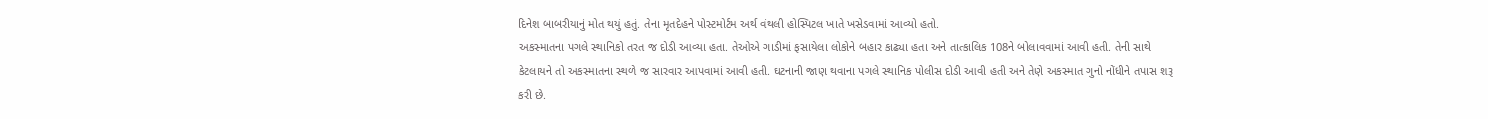દિનેશ બાબરીયાનું મોત થયું હતું. તેના મૃતદેહને પોસ્ટમોર્ટમ અર્થ વંથલી હોસ્પિટલ ખાતે ખસેડવામાં આવ્યો હતો.
અકસ્માતના પગલે સ્થાનિકો તરત જ દોડી આવ્યા હતા. તેઓએ ગાડીમાં ફસાયેલા લોકોને બહાર કાઢ્યા હતા અને તાત્કાલિક 108ને બોલાવવામાં આવી હતી. તેની સાથે કેટલાયને તો અકસ્માતના સ્થળે જ સારવાર આપવામાં આવી હતી. ઘટનાની જાણ થવાના પગલે સ્થાનિક પોલીસ દોડી આવી હતી અને તેણે અકસ્માત ગુનો નોંધીને તપાસ શરૂ કરી છે.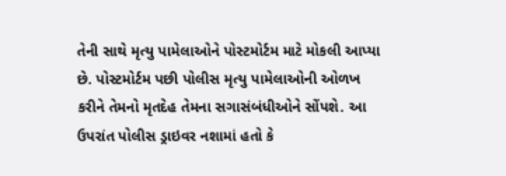તેની સાથે મૃત્યુ પામેલાઓને પોસ્ટમોર્ટમ માટે મોકલી આપ્યા છે. પોસ્ટમોર્ટમ પછી પોલીસ મૃત્યુ પામેલાઓની ઓળખ કરીને તેમનો મૃતદેહ તેમના સગાસંબંધીઓને સોંપશે. આ ઉપરાંત પોલીસ ડ્રાઇવર નશામાં હતો કે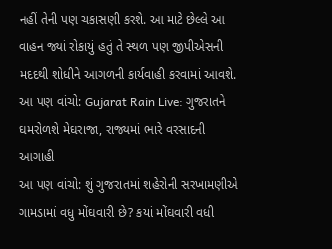નહીં તેની પણ ચકાસણી કરશે. આ માટે છેલ્લે આ વાહન જ્યાં રોકાયું હતું તે સ્થળ પણ જીપીએસની મદદથી શોધીને આગળની કાર્યવાહી કરવામાં આવશે.
આ પણ વાંચો: Gujarat Rain Live: ગુજરાતને ઘમરોળશે મેઘરાજા, રાજ્યમાં ભારે વરસાદની આગાહી
આ પણ વાંચો: શું ગુજરાતમાં શહેરોની સરખામણીએ ગામડામાં વધુ મોંઘવારી છે? કયાં મોંઘવારી વધી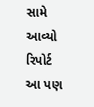સામે આવ્યો રિપોર્ટ
આ પણ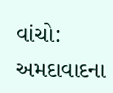વાંચો: અમદાવાદના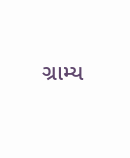ગ્રામ્ય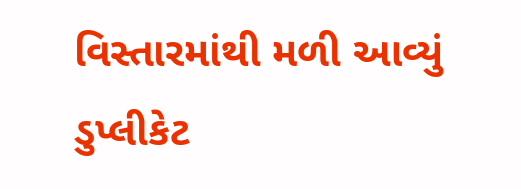વિસ્તારમાંથી મળી આવ્યું ડુપ્લીકેટ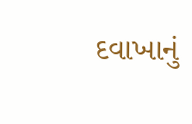દવાખાનું